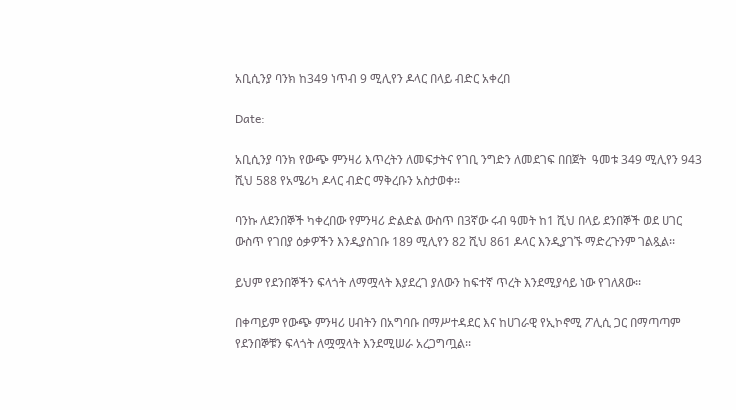አቢሲንያ ባንክ ከ349 ነጥብ 9 ሚሊየን ዶላር በላይ ብድር አቀረበ

Date:

አቢሲንያ ባንክ የውጭ ምንዛሪ እጥረትን ለመፍታትና የገቢ ንግድን ለመደገፍ በበጀት  ዓመቱ 349 ሚሊየን 943 ሺህ 588 የአሜሪካ ዶላር ብድር ማቅረቡን አስታወቀ፡፡

ባንኩ ለደንበኞች ካቀረበው የምንዛሪ ድልድል ውስጥ በ3ኛው ሩብ ዓመት ከ1 ሺህ በላይ ደንበኞች ወደ ሀገር ውስጥ የገበያ ዕቃዎችን እንዲያስገቡ 189 ሚሊየን 82 ሺህ 861 ዶላር እንዲያገኙ ማድረጉንም ገልጿል፡፡

ይህም የደንበኞችን ፍላጎት ለማሟላት እያደረገ ያለውን ከፍተኛ ጥረት እንደሚያሳይ ነው የገለጸው፡፡

በቀጣይም የውጭ ምንዛሪ ሀብትን በአግባቡ በማሥተዳደር እና ከሀገራዊ የኢኮኖሚ ፖሊሲ ጋር በማጣጣም የደንበኞቹን ፍላጎት ለሟሟላት እንደሚሠራ አረጋግጧል፡፡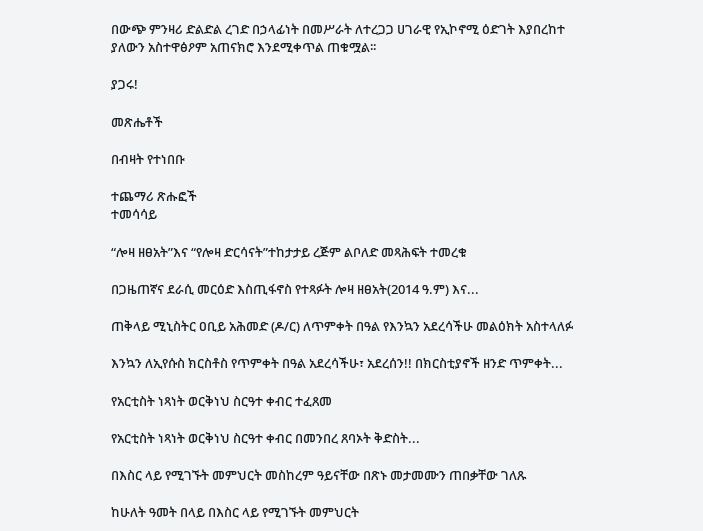በውጭ ምንዛሪ ድልድል ረገድ በኃላፊነት በመሥራት ለተረጋጋ ሀገራዊ የኢኮኖሚ ዕድገት እያበረከተ ያለውን አስተዋፅዖም አጠናክሮ እንደሚቀጥል ጠቁሟል፡፡

ያጋሩ!

መጽሔቶች

በብዛት የተነበቡ

ተጨማሪ ጽሑፎች
ተመሳሳይ

“ሎዛ ዘፀአት”እና “የሎዛ ድርሳናት”ተከታታይ ረጅም ልቦለድ መጻሕፍት ተመረቁ

በጋዜጠኛና ደራሲ መርዕድ እስጢፋኖስ የተጻፉት ሎዛ ዘፀአት(2014 ዓ.ም) እና...

ጠቅላይ ሚኒስትር ዐቢይ አሕመድ (ዶ/ር) ለጥምቀት በዓል የእንኳን አደረሳችሁ መልዕክት አስተላለፉ

እንኳን ለኢየሱስ ክርስቶስ የጥምቀት በዓል አደረሳችሁ፣ አደረሰን!! በክርስቲያኖች ዘንድ ጥምቀት...

የአርቲስት ነጻነት ወርቅነህ ስርዓተ ቀብር ተፈጸመ

የአርቲስት ነጻነት ወርቅነህ ስርዓተ ቀብር በመንበረ ጸባኦት ቅድስት...

በእስር ላይ የሚገኙት መምህርት መስከረም ዓይናቸው በጽኑ መታመሙን ጠበቃቸው ገለጹ

ከሁለት ዓመት በላይ በእስር ላይ የሚገኙት መምህርት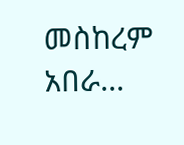መስከረም አበራ...